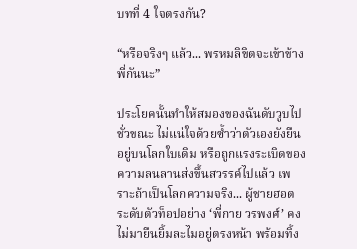บทที่ 4 ใจตรงกัน?

“หรือจริงๆ แล้ว... พรหมลิขิตจะเข้าข้างพี่กันนะ”

ประโยคนั้นทำให้สมองของฉันดับวูบไปชั่วขณะ ไม่แน่ใจด้วยซ้ำว่าตัวเองยังยืนอยู่บนโลกใบเดิม หรือถูกแรงระเบิดของความลนลานส่งขึ้นสวรรค์ไปแล้ว เพราะถ้าเป็นโลกความจริง... ผู้ชายฮอตระดับตัวท็อปอย่าง ‘พี่กาย วรพงศ์’ คงไม่มายืนยิ้มละไมอยู่ตรงหน้า พร้อมทิ้ง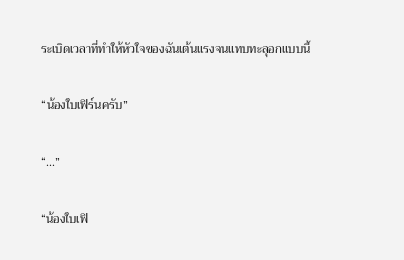ระเบิดเวลาที่ทำให้หัวใจของฉันเต้นแรงจนแทบทะลุอกแบบนี้

“น้องใบเฟิร์นครับ”

“...”

“น้องใบเฟิ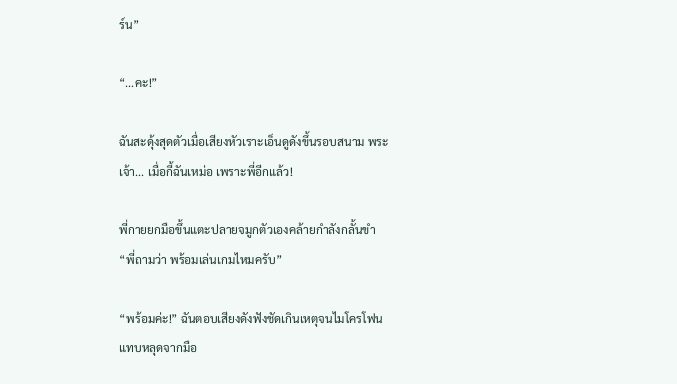ร์น”

“...คะ!”

ฉันสะดุ้งสุดตัวเมื่อเสียงหัวเราะเอ็นดูดังขึ้นรอบสนาม พระเจ้า... เมื่อกี้ฉันเหม่อ เพราะพี่อีกแล้ว!

พี่กายยกมือขึ้นแตะปลายจมูกตัวเองคล้ายกำลังกลั้นขำ “พี่ถามว่า พร้อมเล่นเกมไหมครับ”

“พร้อมค่ะ!” ฉันตอบเสียงดังฟังชัดเกินเหตุจนไมโครโฟนแทบหลุดจากมือ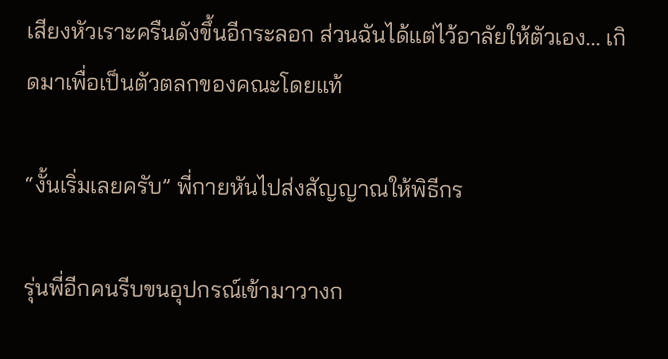เสียงหัวเราะครืนดังขึ้นอีกระลอก ส่วนฉันได้แต่ไว้อาลัยให้ตัวเอง... เกิดมาเพื่อเป็นตัวตลกของคณะโดยแท้

“งั้นเริ่มเลยครับ” พี่กายหันไปส่งสัญญาณให้พิธีกร

รุ่นพี่อีกคนรีบขนอุปกรณ์เข้ามาวางก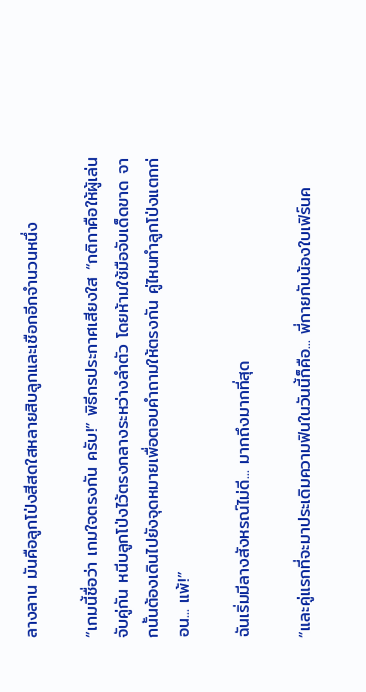ลางลาน มันคือลูกโป่งสีสดใสหลายสิบลูกและเชือกอีกจำนวนหนึ่ง

“เกมนี้ชื่อว่า เกมใจตรงกัน ครับ!” พิธีกรประกาศเสียงใส “กติกาคือให้ผู้เล่นจับคู่กัน หนีบลูกโป่งไว้ตรงกลางระหว่างลำตัว โดยห้ามใช้มือจับเด็ดขาด จากนั้นต้องเดินไปยังจุดหมายเพื่อตอบคำถามให้ตรงกัน คู่ไหนทำลูกโป่งแตกก่อน... แพ้!”

ฉันเริ่มมีลางสังหรณ์ไม่ดี... มากถึงมากที่สุด

“และคู่แรกที่จะมาประเดิมความฟินในวันนี้ก็คือ... พี่กายกับน้องใบเฟิร์นค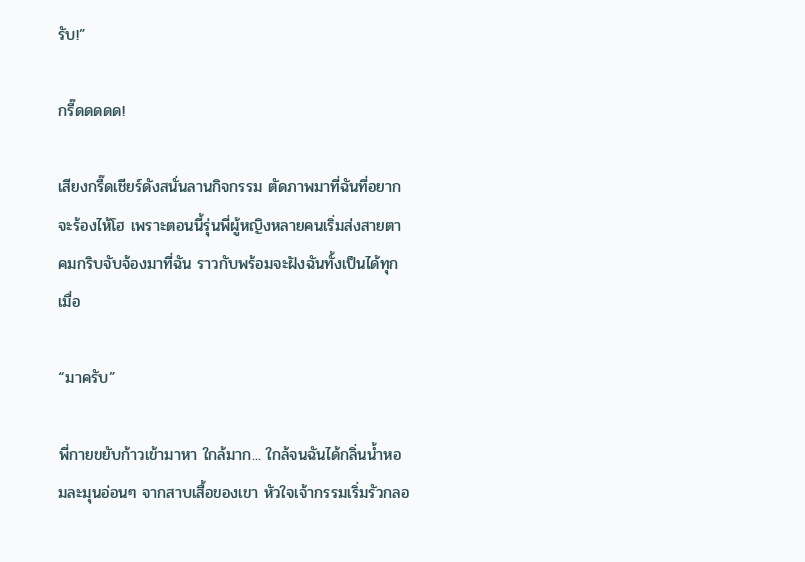รับ!”

กรี๊ดดดดด!

เสียงกรี๊ดเชียร์ดังสนั่นลานกิจกรรม ตัดภาพมาที่ฉันที่อยากจะร้องไห้โฮ เพราะตอนนี้รุ่นพี่ผู้หญิงหลายคนเริ่มส่งสายตาคมกริบจับจ้องมาที่ฉัน ราวกับพร้อมจะฝังฉันทั้งเป็นได้ทุกเมื่อ

“มาครับ”

พี่กายขยับก้าวเข้ามาหา ใกล้มาก... ใกล้จนฉันได้กลิ่นน้ำหอมละมุนอ่อนๆ จากสาบเสื้อของเขา หัวใจเจ้ากรรมเริ่มรัวกลอ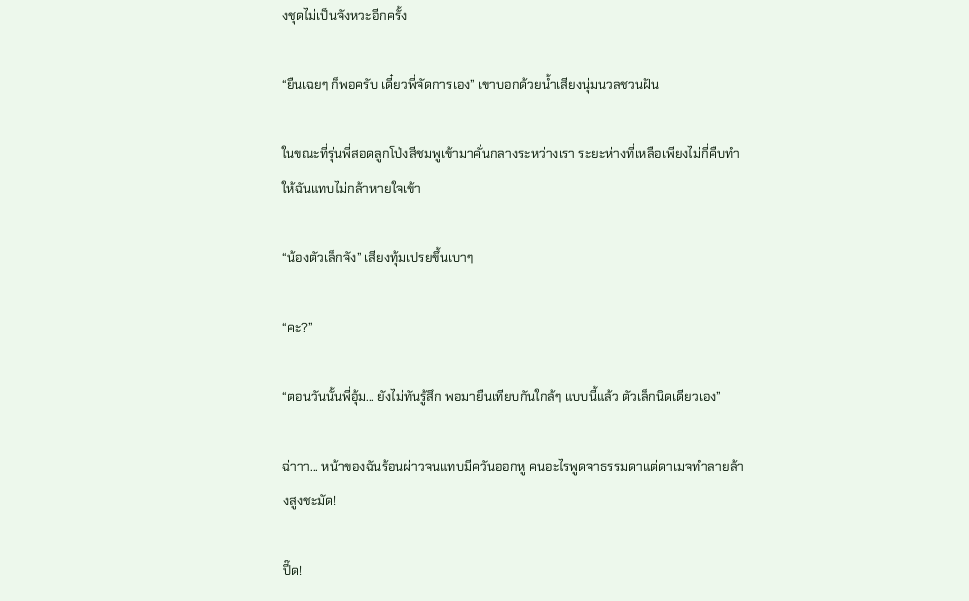งชุดไม่เป็นจังหวะอีกครั้ง

“ยืนเฉยๆ ก็พอครับ เดี๋ยวพี่จัดการเอง” เขาบอกด้วยน้ำเสียงนุ่มนวลชวนฝัน

ในขณะที่รุ่นพี่สอดลูกโป่งสีชมพูเข้ามาคั่นกลางระหว่างเรา ระยะห่างที่เหลือเพียงไม่กี่คืบทำให้ฉันแทบไม่กล้าหายใจเข้า

“น้องตัวเล็กจัง” เสียงทุ้มเปรยขึ้นเบาๆ

“คะ?”

“ตอนวันนั้นพี่อุ้ม... ยังไม่ทันรู้สึก พอมายืนเทียบกันใกล้ๆ แบบนี้แล้ว ตัวเล็กนิดเดียวเอง”

ฉ่าาา... หน้าของฉันร้อนผ่าวจนแทบมีควันออกหู คนอะไรพูดจาธรรมดาแต่ดาเมจทำลายล้างสูงชะมัด!

ปี๊ด!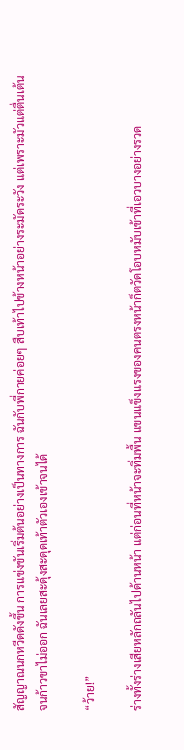สัญญาณนกหวีดดังขึ้น การแข่งขันเริ่มต้นอย่างเป็นทางการ ฉันกับพี่กายค่อยๆ สืบเท้าไปข้างหน้าอย่างระมัดระวัง แต่เพราะมัวแต่ตื่นเต้นจนก้าวขาไม่ออก ฉันเลยสะดุ้งสะดุดเท้าตัวเองเข้าจนได้

“ว้าย!”

ร่างทั้งร่างเสียหลักถลันไปด้านหน้า แต่ก่อนที่หน้าจะทิ่มพื้น แขนแข็งแรงของคนตรงหน้าก็ตวัดโอบหมับเข้าที่เอวบางอย่างรวด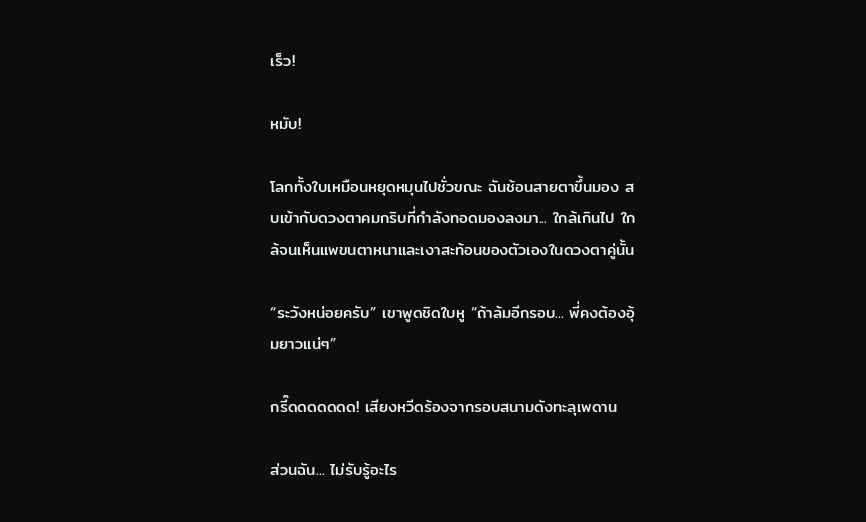เร็ว!

หมับ!

โลกทั้งใบเหมือนหยุดหมุนไปชั่วขณะ ฉันช้อนสายตาขึ้นมอง สบเข้ากับดวงตาคมกริบที่กำลังทอดมองลงมา... ใกล้เกินไป ใกล้จนเห็นแพขนตาหนาและเงาสะท้อนของตัวเองในดวงตาคู่นั้น

“ระวังหน่อยครับ” เขาพูดชิดใบหู “ถ้าล้มอีกรอบ... พี่คงต้องอุ้มยาวแน่ๆ”

กรี๊ดดดดดดด! เสียงหวีดร้องจากรอบสนามดังทะลุเพดาน

ส่วนฉัน... ไม่รับรู้อะไร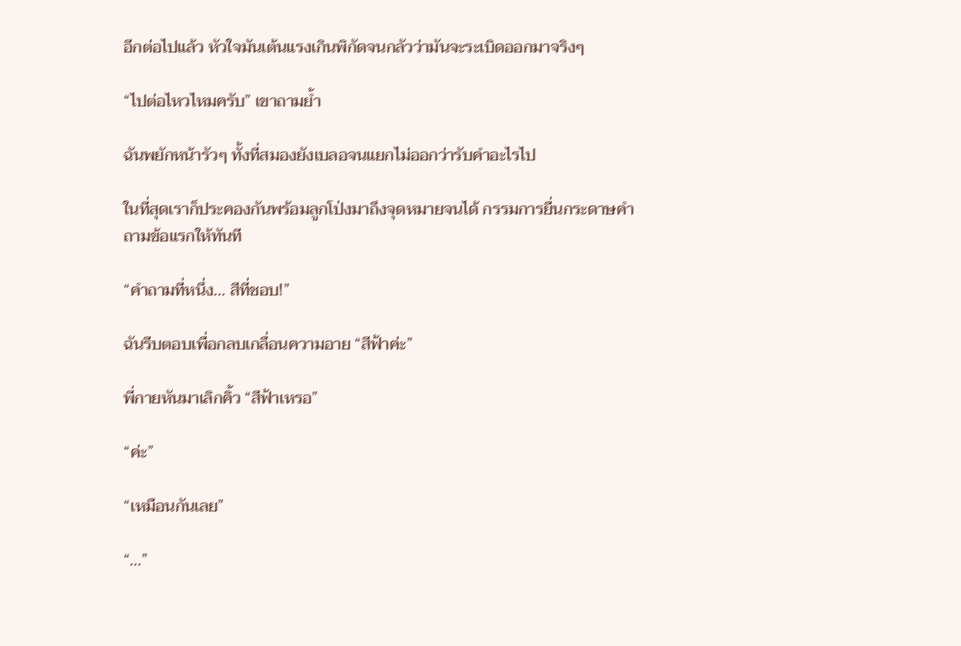อีกต่อไปแล้ว หัวใจมันเต้นแรงเกินพิกัดจนกลัวว่ามันจะระเบิดออกมาจริงๆ

“ไปต่อไหวไหมครับ” เขาถามย้ำ

ฉันพยักหน้ารัวๆ ทั้งที่สมองยังเบลอจนแยกไม่ออกว่ารับคำอะไรไป

ในที่สุดเราก็ประคองกันพร้อมลูกโป่งมาถึงจุดหมายจนได้ กรรมการยื่นกระดาษคำถามข้อแรกให้ทันที

“คำถามที่หนึ่ง... สีที่ชอบ!”

ฉันรีบตอบเพื่อกลบเกลื่อนความอาย “สีฟ้าค่ะ”

พี่กายหันมาเลิกคิ้ว “สีฟ้าเหรอ”

“ค่ะ”

“เหมือนกันเลย”

“...”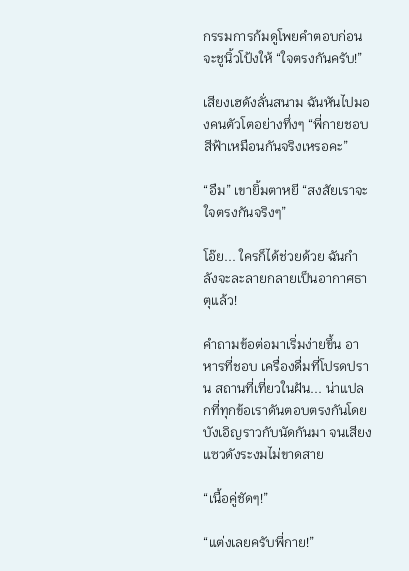กรรมการก้มดูโพยคำตอบก่อนจะชูนิ้วโป้งให้ “ใจตรงกันครับ!”

เสียงเฮดังลั่นสนาม ฉันหันไปมองคนตัวโตอย่างทึ่งๆ “พี่กายชอบสีฟ้าเหมือนกันจริงเหรอคะ”

“อืม” เขายิ้มตาหยี “สงสัยเราจะใจตรงกันจริงๆ”

โอ๊ย... ใครก็ได้ช่วยด้วย ฉันกำลังจะละลายกลายเป็นอากาศธาตุแล้ว!

คำถามข้อต่อมาเริ่มง่ายขึ้น อาหารที่ชอบ เครื่องดื่มที่โปรดปราน สถานที่เที่ยวในฝัน... น่าแปลกที่ทุกข้อเราดันตอบตรงกันโดยบังเอิญราวกับนัดกันมา จนเสียงแซวดังระงมไม่ขาดสาย

“เนื้อคู่ชัดๆ!”

“แต่งเลยครับพี่กาย!”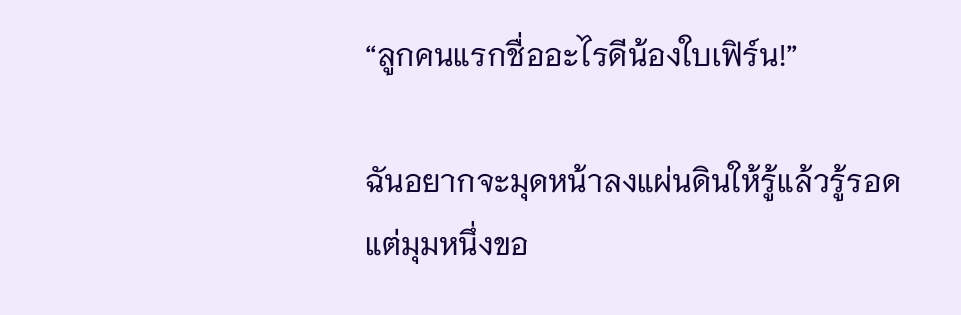“ลูกคนแรกชื่ออะไรดีน้องใบเฟิร์น!”

ฉันอยากจะมุดหน้าลงแผ่นดินให้รู้แล้วรู้รอด แต่มุมหนึ่งขอ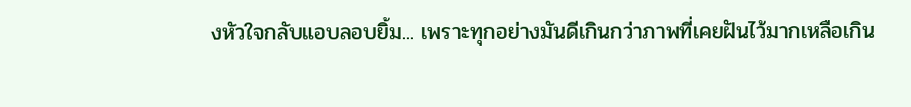งหัวใจกลับแอบลอบยิ้ม... เพราะทุกอย่างมันดีเกินกว่าภาพที่เคยฝันไว้มากเหลือเกิน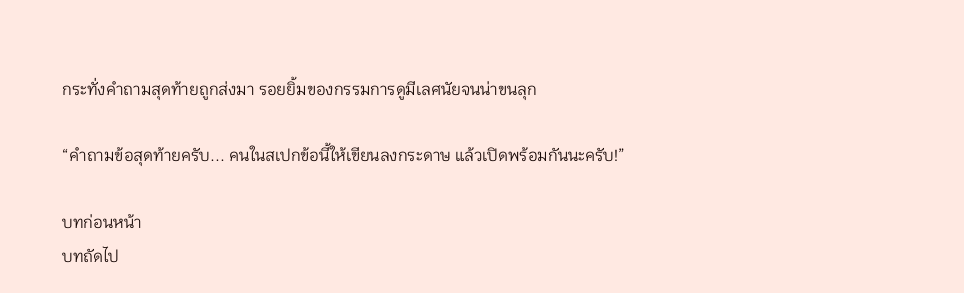กระทั่งคำถามสุดท้ายถูกส่งมา รอยยิ้มของกรรมการดูมีเลศนัยจนน่าขนลุก

“คำถามข้อสุดท้ายครับ... คนในสเปกข้อนี้ให้เขียนลงกระดาษ แล้วเปิดพร้อมกันนะครับ!”

บทก่อนหน้า
บทถัดไป